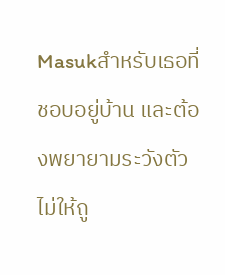Masukสำหรับเธอที่ชอบอยู่บ้าน และต้องพยายามระวังตัวไม่ให้ถู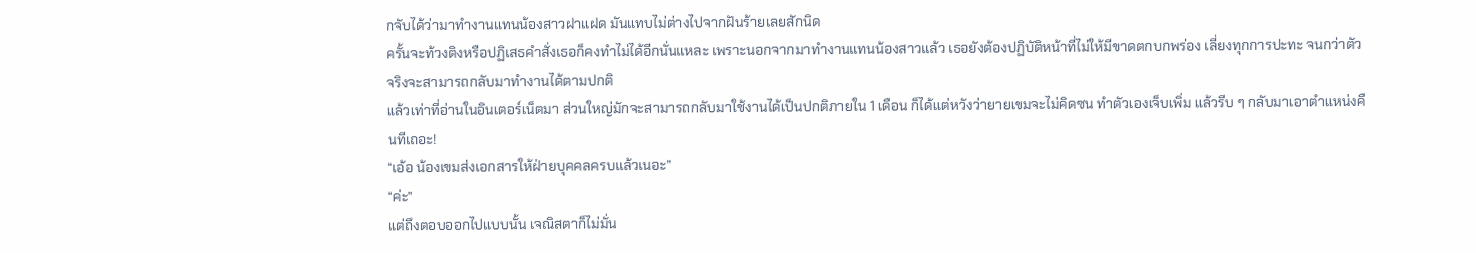กจับได้ว่ามาทำงานแทนน้องสาวฝาแฝด มันแทบไม่ต่างไปจากฝันร้ายเลยสักนิด
ครั้นจะท้วงติงหรือปฏิเสธคำสั่งเธอก็คงทำไม่ได้อีกนั่นแหละ เพราะนอกจากมาทำงานแทนน้องสาวแล้ว เธอยังต้องปฏิบัติหน้าที่ไม่ให้มีขาดตกบกพร่อง เลี่ยงทุกการปะทะ จนกว่าตัวจริงจะสามารถกลับมาทำงานได้ตามปกติ
แล้วเท่าที่อ่านในอินเตอร์เน็ตมา ส่วนใหญ่มักจะสามารถกลับมาใช้งานได้เป็นปกติภายใน 1 เดือน ก็ได้แต่หวังว่ายายเขมจะไม่คิดซน ทำตัวเองเจ็บเพิ่ม แล้วรีบ ๆ กลับมาเอาตำแหน่งคืนทีเถอะ!
“เอ้อ น้องเขมส่งเอกสารให้ฝ่ายบุคคลครบแล้วเนอะ”
“ค่ะ”
แต่ถึงตอบออกไปแบบนั้น เจณิสตาก็ไม่มั่น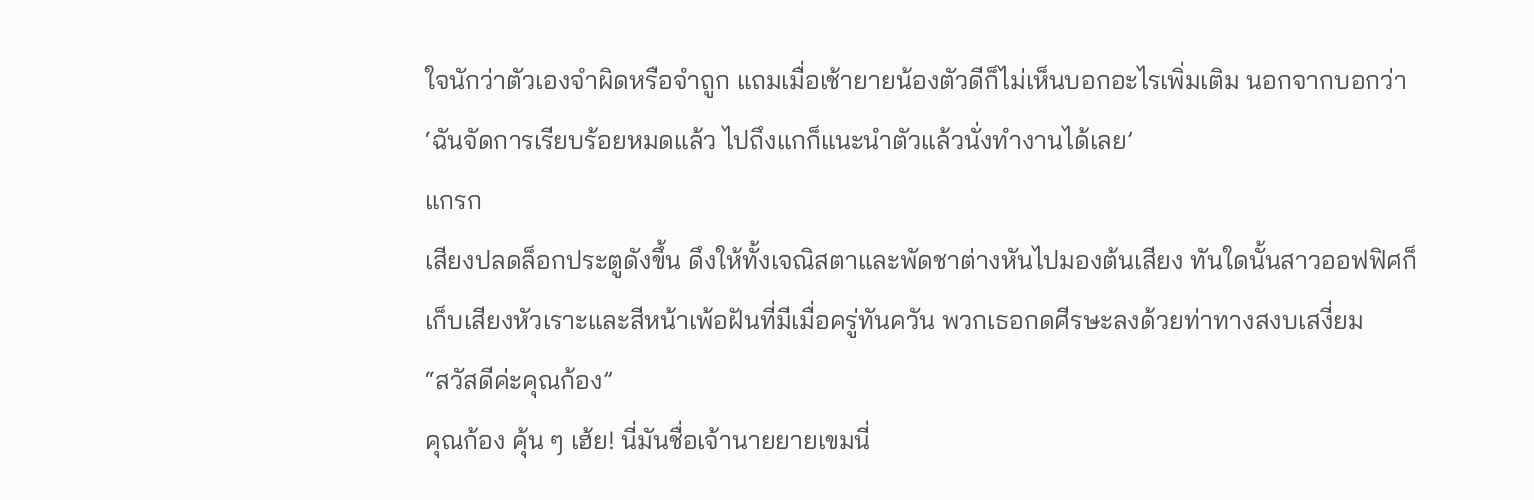ใจนักว่าตัวเองจำผิดหรือจำถูก แถมเมื่อเช้ายายน้องตัวดีก็ไม่เห็นบอกอะไรเพิ่มเติม นอกจากบอกว่า ‘ฉันจัดการเรียบร้อยหมดแล้ว ไปถึงแกก็แนะนำตัวแล้วนั่งทำงานได้เลย’
แกรก
เสียงปลดล็อกประตูดังขึ้น ดึงให้ทั้งเจณิสตาและพัดชาต่างหันไปมองต้นเสียง ทันใดนั้นสาวออฟฟิศก็เก็บเสียงหัวเราะและสีหน้าเพ้อฝันที่มีเมื่อครู่ทันควัน พวกเธอกดศีรษะลงด้วยท่าทางสงบเสงี่ยม
“สวัสดีค่ะคุณก้อง”
คุณก้อง คุ้น ๆ เฮ้ย! นี่มันชื่อเจ้านายยายเขมนี่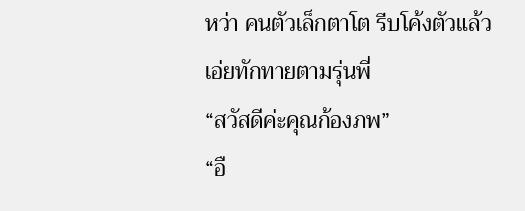หว่า คนตัวเล็กตาโต รีบโค้งตัวแล้วเอ่ยทักทายตามรุ่นพี่
“สวัสดีค่ะคุณก้องภพ”
“อื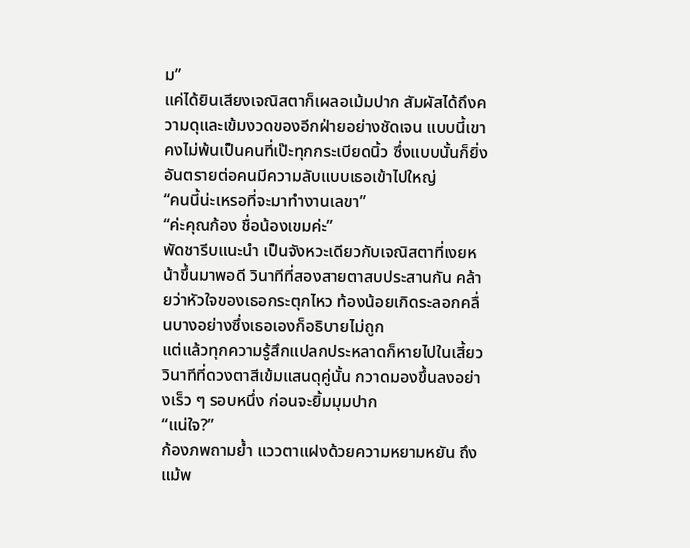ม”
แค่ได้ยินเสียงเจณิสตาก็เผลอเม้มปาก สัมผัสได้ถึงความดุและเข้มงวดของอีกฝ่ายอย่างชัดเจน แบบนี้เขาคงไม่พ้นเป็นคนที่เป๊ะทุกกระเบียดนิ้ว ซึ่งแบบนั้นก็ยิ่งอันตรายต่อคนมีความลับแบบเธอเข้าไปใหญ่
“คนนี้น่ะเหรอที่จะมาทำงานเลขา”
“ค่ะคุณก้อง ชื่อน้องเขมค่ะ”
พัดชารีบแนะนำ เป็นจังหวะเดียวกับเจณิสตาที่เงยหน้าขึ้นมาพอดี วินาทีที่สองสายตาสบประสานกัน คล้ายว่าหัวใจของเธอกระตุกไหว ท้องน้อยเกิดระลอกคลื่นบางอย่างซึ่งเธอเองก็อธิบายไม่ถูก
แต่แล้วทุกความรู้สึกแปลกประหลาดก็หายไปในเสี้ยววินาทีที่ดวงตาสีเข้มแสนดุคู่นั้น กวาดมองขึ้นลงอย่างเร็ว ๆ รอบหนึ่ง ก่อนจะยิ้มมุมปาก
“แน่ใจ?”
ก้องภพถามย้ำ แววตาแฝงด้วยความหยามหยัน ถึงแม้พ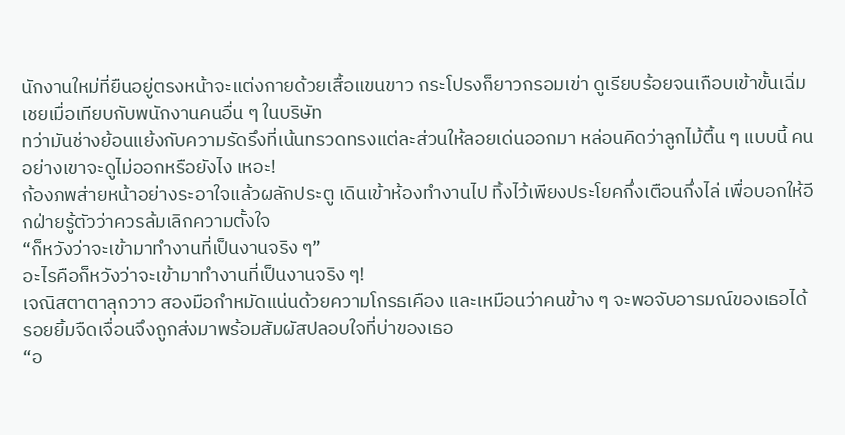นักงานใหม่ที่ยืนอยู่ตรงหน้าจะแต่งกายด้วยเสื้อแขนขาว กระโปรงก็ยาวกรอมเข่า ดูเรียบร้อยจนเกือบเข้าขั้นเฉิ่มเชยเมื่อเทียบกับพนักงานคนอื่น ๆ ในบริษัท
ทว่ามันช่างย้อนแย้งกับความรัดรึงที่เน้นทรวดทรงแต่ละส่วนให้ลอยเด่นออกมา หล่อนคิดว่าลูกไม้ตื้น ๆ แบบนี้ คนอย่างเขาจะดูไม่ออกหรือยังไง เหอะ!
ก้องภพส่ายหน้าอย่างระอาใจแล้วผลักประตู เดินเข้าห้องทำงานไป ทิ้งไว้เพียงประโยคกึ่งเตือนกึ่งไล่ เพื่อบอกให้อีกฝ่ายรู้ตัวว่าควรล้มเลิกความตั้งใจ
“ก็หวังว่าจะเข้ามาทำงานที่เป็นงานจริง ๆ”
อะไรคือก็หวังว่าจะเข้ามาทำงานที่เป็นงานจริง ๆ!
เจณิสตาตาลุกวาว สองมือกำหมัดแน่นด้วยความโกรธเคือง และเหมือนว่าคนข้าง ๆ จะพอจับอารมณ์ของเธอได้ รอยยิ้มจืดเจื่อนจึงถูกส่งมาพร้อมสัมผัสปลอบใจที่บ่าของเธอ
“อ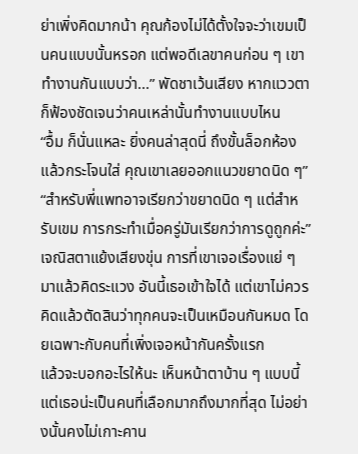ย่าเพิ่งคิดมากน้า คุณก้องไม่ได้ตั้งใจจะว่าเขมเป็นคนแบบนั้นหรอก แต่พอดีเลขาคนก่อน ๆ เขาทำงานกันแบบว่า...” พัดชาเว้นเสียง หากแววตาก็ฟ้องชัดเจนว่าคนเหล่านั้นทำงานแบบไหน
“อื้ม ก็นั่นแหละ ยิ่งคนล่าสุดนี่ ถึงขั้นล็อกห้องแล้วกระโจนใส่ คุณเขาเลยออกแนวขยาดนิด ๆ”
“สำหรับพี่แพทอาจเรียกว่าขยาดนิด ๆ แต่สำหรับเขม การกระทำเมื่อครู่มันเรียกว่าการดูถูกค่ะ”
เจณิสตาแย้งเสียงขุ่น การที่เขาเจอเรื่องแย่ ๆ มาแล้วคิดระแวง อันนี้เธอเข้าใจได้ แต่เขาไม่ควรคิดแล้วตัดสินว่าทุกคนจะเป็นเหมือนกันหมด โดยเฉพาะกับคนที่เพิ่งเจอหน้ากันครั้งแรก
แล้วจะบอกอะไรให้นะ เห็นหน้าตาบ้าน ๆ แบบนี้ แต่เธอน่ะเป็นคนที่เลือกมากถึงมากที่สุด ไม่อย่างนั้นคงไม่เกาะคาน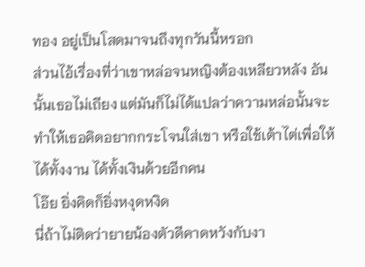ทอง อยู่เป็นโสดมาจนถึงทุกวันนี้หรอก
ส่วนไอ้เรื่องที่ว่าเขาหล่อจนหญิงต้องเหลียวหลัง อันนั้นเธอไม่เถียง แต่มันก็ไม่ได้แปลว่าความหล่อนั้นจะทำให้เธอคิดอยากกระโจนใส่เขา หรือใช้เต้าไต่เพื่อให้ได้ทั้งงาน ได้ทั้งเงินด้วยอีกคน
โอ๊ย ยิ่งคิดก็ยิ่งหงุดหงิด
นี่ถ้าไม่ติดว่ายายน้องตัวดีคาดหวังกับงา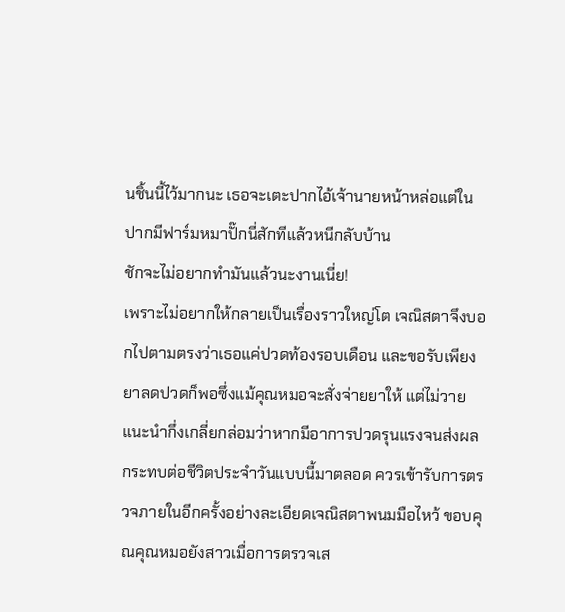นชิ้นนี้ไว้มากนะ เธอจะเตะปากไอ้เจ้านายหน้าหล่อแต่ในปากมีฟาร์มหมาปั๊กนี่สักทีแล้วหนีกลับบ้าน
ชักจะไม่อยากทำมันแล้วนะงานเนี่ย!
เพราะไม่อยากให้กลายเป็นเรื่องราวใหญ่โต เจณิสตาจึงบอกไปตามตรงว่าเธอแค่ปวดท้องรอบเดือน และขอรับเพียงยาลดปวดก็พอซึ่งแม้คุณหมอจะสั่งจ่ายยาให้ แต่ไม่วายแนะนำกึ่งเกลี่ยกล่อมว่าหากมีอาการปวดรุนแรงจนส่งผลกระทบต่อชีวิตประจำวันแบบนี้มาตลอด ควรเข้ารับการตรวจภายในอีกครั้งอย่างละเอียดเจณิสตาพนมมือไหว้ ขอบคุณคุณหมอยังสาวเมื่อการตรวจเส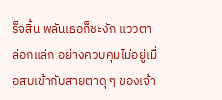ร็จสิ้น พลันเธอก็ชะงัก แววตาล่อกแล่ก อย่างควบคุมไม่อยู่เมื่อสบเข้ากับสายตาดุ ๆ ของเจ้า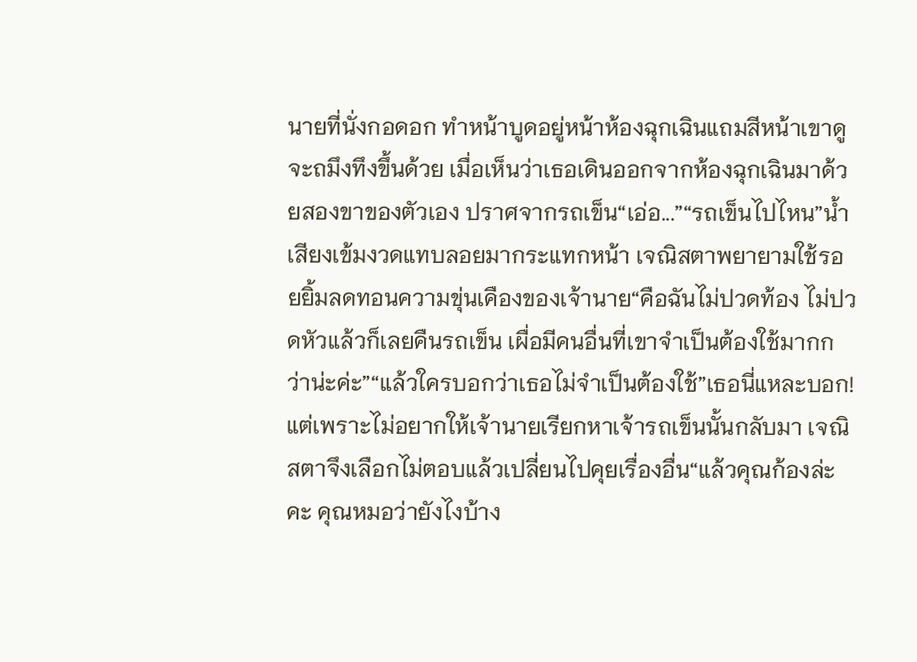นายที่นั่งกอดอก ทำหน้าบูดอยู่หน้าห้องฉุกเฉินแถมสีหน้าเขาดูจะถมึงทึงขึ้นด้วย เมื่อเห็นว่าเธอเดินออกจากห้องฉุกเฉินมาด้วยสองขาของตัวเอง ปราศจากรถเข็น“เอ่อ...”“รถเข็นไปไหน”น้ำเสียงเข้มงวดแทบลอยมากระแทกหน้า เจณิสตาพยายามใช้รอยยิ้มลดทอนความขุ่นเคืองของเจ้านาย“คือฉันไม่ปวดท้อง ไม่ปวดหัวแล้วก็เลยคืนรถเข็น เผื่อมีคนอื่นที่เขาจำเป็นต้องใช้มากกว่าน่ะค่ะ”“แล้วใครบอกว่าเธอไม่จำเป็นต้องใช้”เธอนี่แหละบอก!แต่เพราะไม่อยากให้เจ้านายเรียกหาเจ้ารถเข็นนั้นกลับมา เจณิสตาจึงเลือกไม่ตอบแล้วเปลี่ยนไปคุยเรื่องอื่น“แล้วคุณก้องล่ะคะ คุณหมอว่ายังไงบ้าง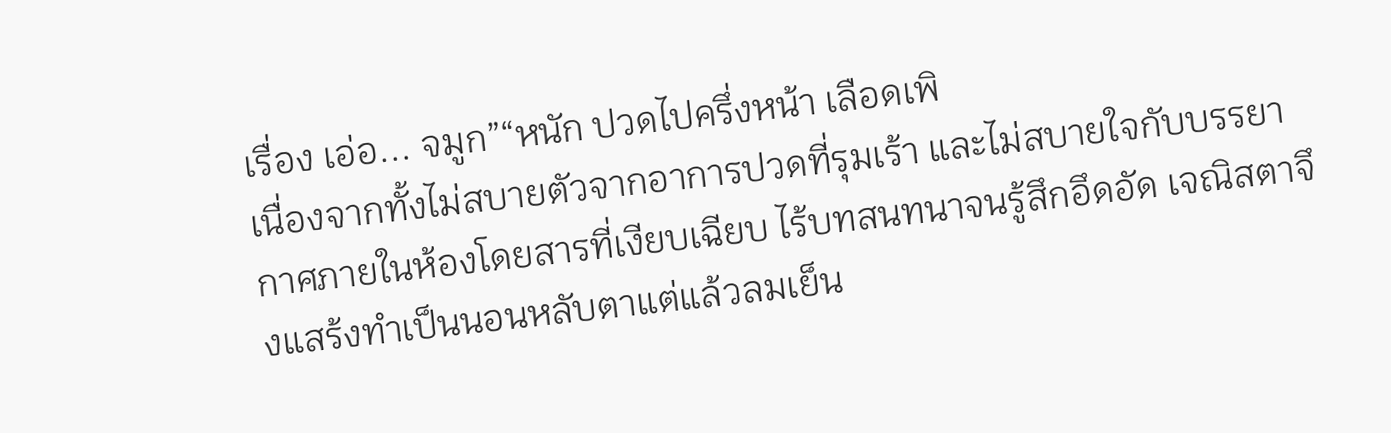เรื่อง เอ่อ... จมูก”“หนัก ปวดไปครึ่งหน้า เลือดเพิ
เนื่องจากทั้งไม่สบายตัวจากอาการปวดที่รุมเร้า และไม่สบายใจกับบรรยากาศภายในห้องโดยสารที่เงียบเฉียบ ไร้บทสนทนาจนรู้สึกอึดอัด เจณิสตาจึงแสร้งทำเป็นนอนหลับตาแต่แล้วลมเย็น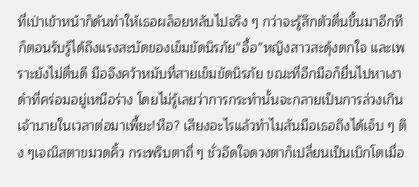ที่เป่าเข้าหน้าก็ดันทำให้เธอผล็อยหลับไปจริง ๆ กว่าจะรู้สึกตัวตื่นขึ้นมาอีกที ก็ตอนรับรู้ได้ถึงแรงสะบัดของเข็มขัดนิรภัย“อื้อ”หญิงสาวสะดุ้งตกใจ และเพราะยังไม่ตื่นดี มือจึงคว้าหมับที่สายเข็มขัดนิรภัย ขณะที่อีกมือก็ยื่นไปหาเงาดำที่คร่อมอยู่เหนือร่าง โดยไม่รู้เลยว่าการกระทำนั้นจะกลายเป็นการล่วงเกินเจ้านายในเวลาต่อมาเพี้ยะ!หือ? เสียงอะไรแล้วทำไมสันมือเธอถึงได้เจ็บ ๆ ตึง ๆเจณิสตาขมวดคิ้ว กระพริบตาถี่ ๆ ชั่วอึดใจดวงตาก็เปลี่ยนเป็นเบิกโตเมื่อ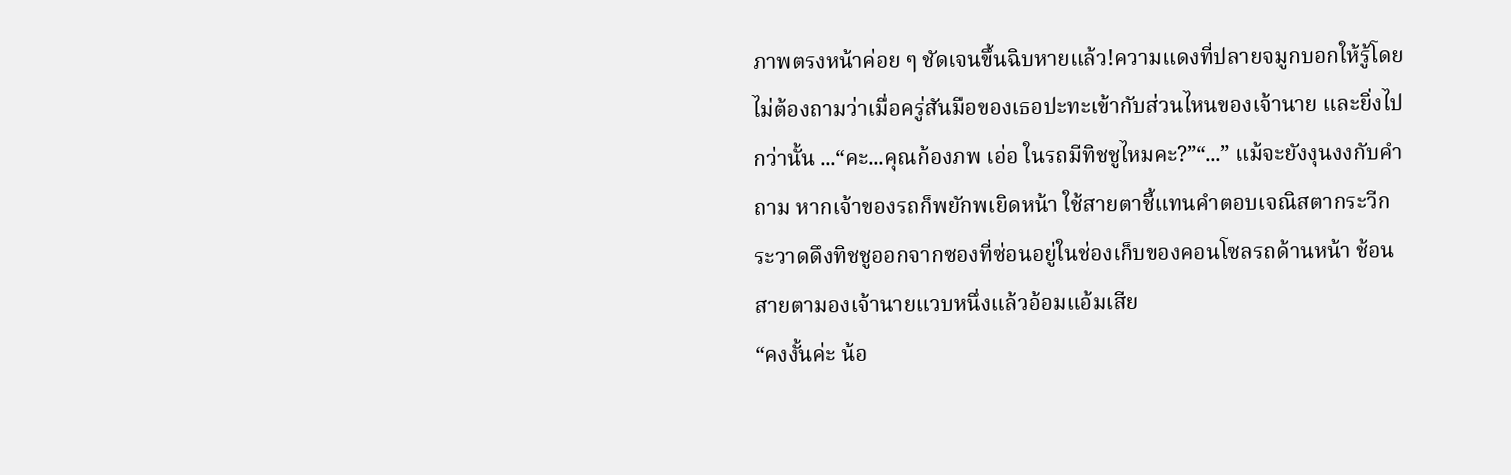ภาพตรงหน้าค่อย ๆ ชัดเจนขึ้นฉิบหายแล้ว!ความแดงที่ปลายจมูกบอกให้รู้โดยไม่ต้องถามว่าเมื่อครู่สันมือของเธอปะทะเข้ากับส่วนไหนของเจ้านาย และยิ่งไปกว่านั้น ...“คะ...คุณก้องภพ เอ่อ ในรถมีทิชชูไหมคะ?”“...” แม้จะยังงุนงงกับคำถาม หากเจ้าของรถก็พยักพเยิดหน้า ใช้สายตาชี้แทนคำตอบเจณิสตากระวีกระวาดดึงทิชชูออกจากซองที่ซ่อนอยู่ในช่องเก็บของคอนโซลรถด้านหน้า ช้อนสายตามองเจ้านายแวบหนึ่งแล้วอ้อมแอ้มเสีย
“คงงั้นค่ะ น้อ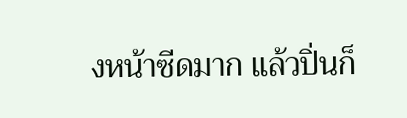งหน้าซีดมาก แล้วปิ่นก็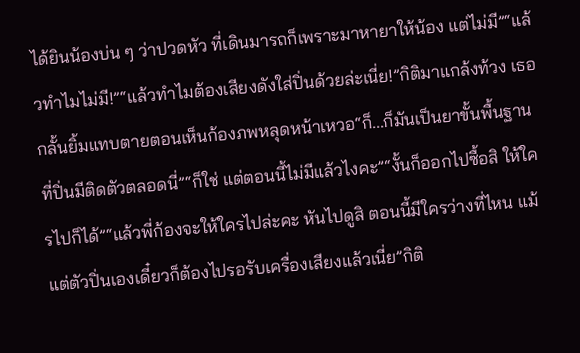ได้ยินน้องบ่น ๆ ว่าปวดหัว ที่เดินมารถก็เพราะมาหายาให้น้อง แต่ไม่มี”“แล้วทำไมไม่มี!”“แล้วทำไมต้องเสียงดังใส่ปิ่นด้วยล่ะเนี่ย!”กิติมาแกล้งท้วง เธอกลั้นยิ้มแทบตายตอนเห็นก้องภพหลุดหน้าเหวอ“ก็...ก็มันเป็นยาขั้นพื้นฐานที่ปิ่นมีติดตัวตลอดนี่”“ก็ใช่ แต่ตอนนี้ไม่มีแล้วไงคะ”“งั้นก็ออกไปซื้อสิ ให้ใครไปก็ได้”“แล้วพี่ก้องจะให้ใครไปล่ะคะ หันไปดูสิ ตอนนี้มีใครว่างที่ไหน แม้แต่ตัวปิ่นเองเดี๋ยวก็ต้องไปรอรับเครื่องเสียงแล้วเนี่ย”กิติ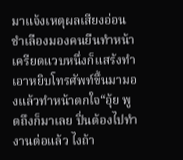มาแจ้งเหตุผลเสียงอ่อน ชำเลืองมองคนยืนทำหน้าเครียดแวบหนึ่งก็แสร้งทำเอาหยิบโทรศัพท์ขึ้นมามองแล้วทำหน้าตกใจ“อุ้ย พูดถึงก็มาเลย ปิ่นต้องไปทำงานต่อแล้ว ไงถ้า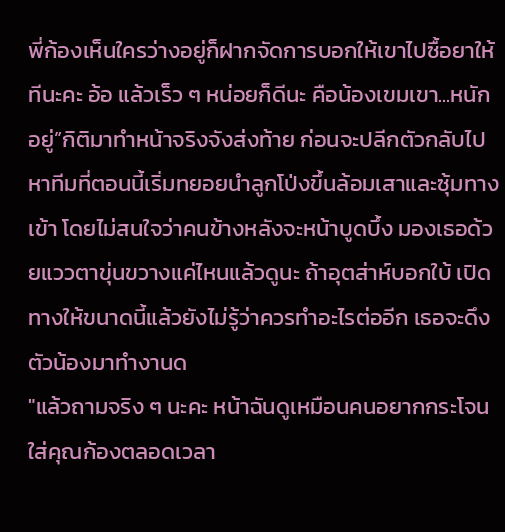พี่ก้องเห็นใครว่างอยู่ก็ฝากจัดการบอกให้เขาไปซื้อยาให้ทีนะคะ อ้อ แล้วเร็ว ๆ หน่อยก็ดีนะ คือน้องเขมเขา...หนักอยู่”กิติมาทำหน้าจริงจังส่งท้าย ก่อนจะปลีกตัวกลับไปหาทีมที่ตอนนี้เริ่มทยอยนำลูกโป่งขึ้นล้อมเสาและซุ้มทางเข้า โดยไม่สนใจว่าคนข้างหลังจะหน้าบูดบึ้ง มองเธอด้วยแววตาขุ่นขวางแค่ไหนแล้วดูนะ ถ้าอุตส่าห์บอกใบ้ เปิดทางให้ขนาดนี้แล้วยังไม่รู้ว่าควรทำอะไรต่ออีก เธอจะดึงตัวน้องมาทำงานด
"แล้วถามจริง ๆ นะคะ หน้าฉันดูเหมือนคนอยากกระโจนใส่คุณก้องตลอดเวลา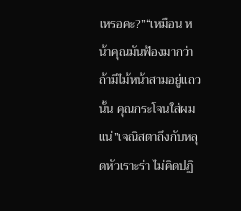เหรอคะ?”“เหมือน หน้าคุณมันฟ้องมากว่าถ้ามีไม้หน้าสามอยู่แถวนั้น คุณกระโจนใส่ผมแน่”เจณิสตาถึงกับหลุดหัวเราะร่า ไม่คิดปฏิ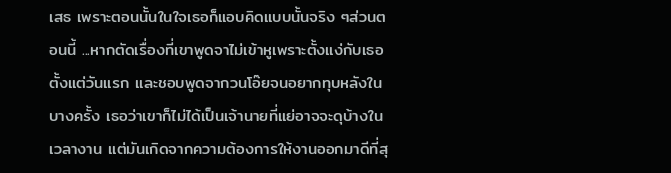เสธ เพราะตอนนั้นในใจเธอก็แอบคิดแบบนั้นจริง ๆส่วนตอนนี้ ...หากตัดเรื่องที่เขาพูดจาไม่เข้าหูเพราะตั้งแง่กับเธอตั้งแต่วันแรก และชอบพูดจากวนโอ๊ยจนอยากทุบหลังในบางครั้ง เธอว่าเขาก็ไม่ได้เป็นเจ้านายที่แย่อาจจะดุบ้างในเวลางาน แต่มันเกิดจากความต้องการให้งานออกมาดีที่สุ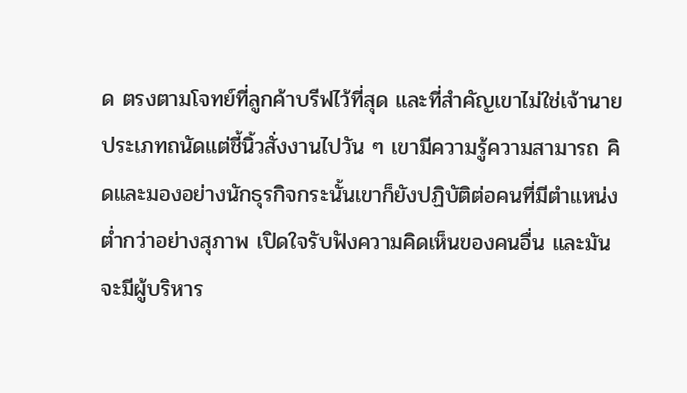ด ตรงตามโจทย์ที่ลูกค้าบรีฟไว้ที่สุด และที่สำคัญเขาไม่ใช่เจ้านายประเภทถนัดแต่ชี้นิ้วสั่งงานไปวัน ๆ เขามีความรู้ความสามารถ คิดและมองอย่างนักธุรกิจกระนั้นเขาก็ยังปฏิบัติต่อคนที่มีตำแหน่งต่ำกว่าอย่างสุภาพ เปิดใจรับฟังความคิดเห็นของคนอื่น และมันจะมีผู้บริหาร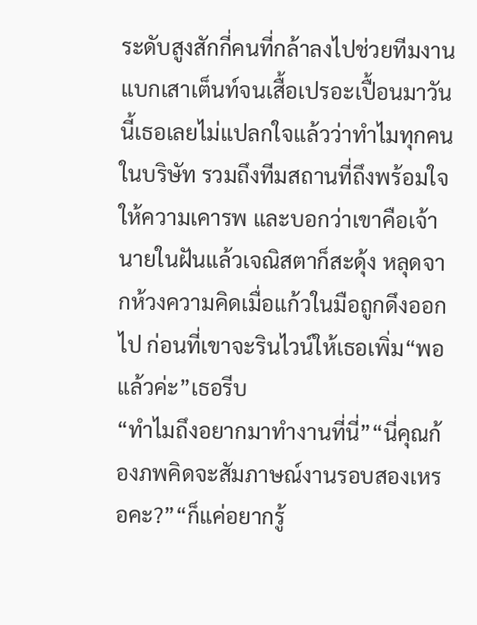ระดับสูงสักกี่คนที่กล้าลงไปช่วยทีมงานแบกเสาเต็นท์จนเสื้อเปรอะเปื้อนมาวันนี้เธอเลยไม่แปลกใจแล้วว่าทำไมทุกคนในบริษัท รวมถึงทีมสถานที่ถึงพร้อมใจให้ความเคารพ และบอกว่าเขาคือเจ้านายในฝันแล้วเจณิสตาก็สะดุ้ง หลุดจากห้วงความคิดเมื่อแก้วในมือถูกดึงออกไป ก่อนที่เขาจะรินไวน์ให้เธอเพิ่ม“พอแล้วค่ะ”เธอรีบ
“ทำไมถึงอยากมาทำงานที่นี่”“นี่คุณก้องภพคิดจะสัมภาษณ์งานรอบสองเหรอคะ?”“ก็แค่อยากรู้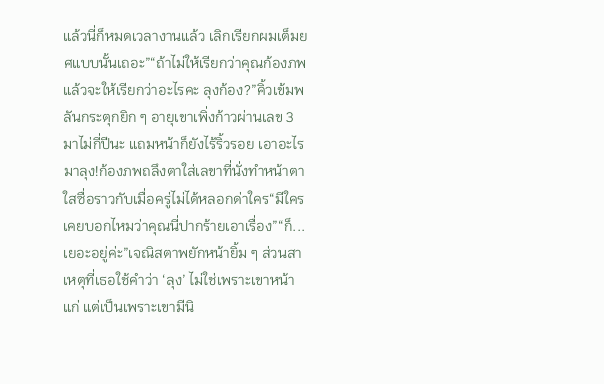แล้วนี่ก็หมดเวลางานแล้ว เลิกเรียกผมเต็มยศแบบนั้นเถอะ”“ถ้าไม่ให้เรียกว่าคุณก้องภพ แล้วจะให้เรียกว่าอะไรคะ ลุงก้อง?”คิ้วเข้มพลันกระตุกยิก ๆ อายุเขาเพิ่งก้าวผ่านเลข 3 มาไม่กี่ปีนะ แถมหน้าก็ยังไร้ริ้วรอย เอาอะไรมาลุง!ก้องภพถลึงตาใส่เลขาที่นั่งทำหน้าตาใสซื่อราวกับเมื่อครู่ไม่ได้หลอกด่าใคร“มีใครเคยบอกไหมว่าคุณนี่ปากร้ายเอาเรื่อง”“ก็...เยอะอยู่ค่ะ”เจณิสตาพยักหน้ายิ้ม ๆ ส่วนสาเหตุที่เธอใช้คำว่า ‘ลุง’ ไม่ใช่เพราะเขาหน้าแก่ แต่เป็นเพราะเขามีนิ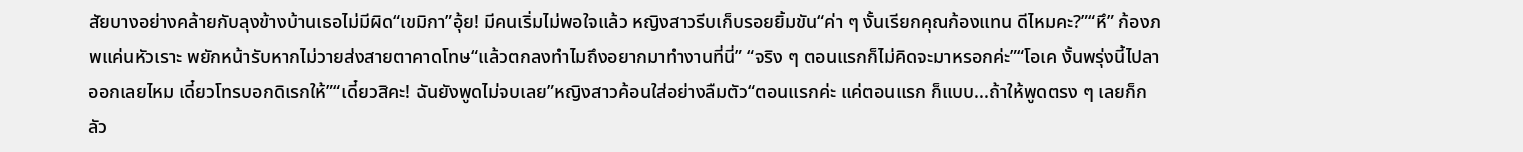สัยบางอย่างคล้ายกับลุงข้างบ้านเธอไม่มีผิด“เขมิกา”อุ้ย! มีคนเริ่มไม่พอใจแล้ว หญิงสาวรีบเก็บรอยยิ้มขัน“ค่า ๆ งั้นเรียกคุณก้องแทน ดีไหมคะ?”“หึ” ก้องภพแค่นหัวเราะ พยักหน้ารับหากไม่วายส่งสายตาคาดโทษ“แล้วตกลงทำไมถึงอยากมาทำงานที่นี่” “จริง ๆ ตอนแรกก็ไม่คิดจะมาหรอกค่ะ”“โอเค งั้นพรุ่งนี้ไปลาออกเลยไหม เดี๋ยวโทรบอกดิเรกให้”“เดี๋ยวสิคะ! ฉันยังพูดไม่จบเลย”หญิงสาวค้อนใส่อย่างลืมตัว“ตอนแรกค่ะ แค่ตอนแรก ก็แบบ...ถ้าให้พูดตรง ๆ เลยก็กลัว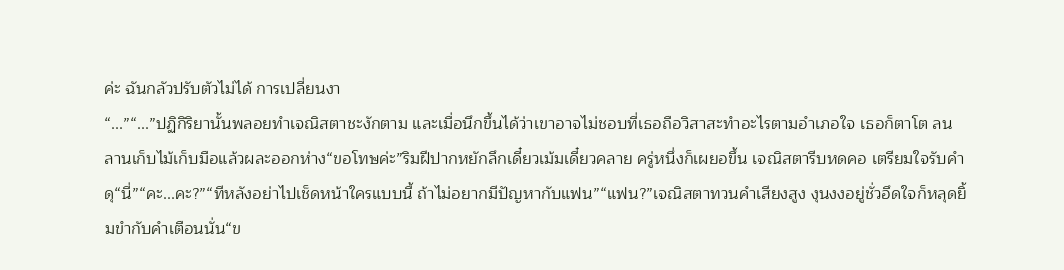ค่ะ ฉันกลัวปรับตัวไม่ได้ การเปลี่ยนงา
“...”“...”ปฏิกิริยานั้นพลอยทำเจณิสตาชะงักตาม และเมื่อนึกขึ้นได้ว่าเขาอาจไม่ชอบที่เธอถือวิสาสะทำอะไรตามอำเภอใจ เธอก็ตาโต ลนลานเก็บไม้เก็บมือแล้วผละออกห่าง“ขอโทษค่ะ”ริมฝีปากหยักลึกเดี๋ยวเม้มเดี๋ยวคลาย ครู่หนึ่งก็เผยอขึ้น เจณิสตารีบหดคอ เตรียมใจรับคำดุ“นี่”“คะ...คะ?”“ทีหลังอย่าไปเช็ดหน้าใครแบบนี้ ถ้าไม่อยากมีปัญหากับแฟน”“แฟน?”เจณิสตาทวนคำเสียงสูง งุนงงอยู่ชั่วอึดใจก็หลุดยิ้มขำกับคำเตือนนั่น“ข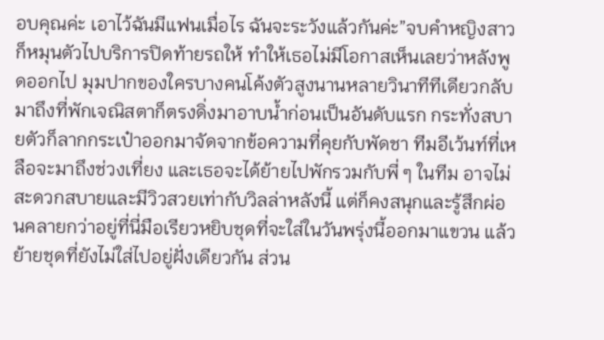อบคุณค่ะ เอาไว้ฉันมีแฟนเมื่อไร ฉันจะระวังแล้วกันค่ะ”จบคำหญิงสาวก็หมุนตัวไปบริการปิดท้ายรถให้ ทำให้เธอไม่มีโอกาสเห็นเลยว่าหลังพูดออกไป มุมปากของใครบางคนโค้งตัวสูงนานหลายวินาทีทีเดียวกลับมาถึงที่พักเจณิสตาก็ตรงดิ่งมาอาบน้ำก่อนเป็นอันดับแรก กระทั่งสบายตัวก็ลากกระเป๋าออกมาจัดจากข้อความที่คุยกับพัดชา ทีมอีเว้นท์ที่เหลือจะมาถึงช่วงเที่ยง และเธอจะได้ย้ายไปพักรวมกับพี่ ๆ ในทีม อาจไม่สะดวกสบายและมีวิวสวยเท่ากับวิลล่าหลังนี้ แต่ก็คงสนุกและรู้สึกผ่อนคลายกว่าอยู่ที่นี่มือเรียวหยิบชุดที่จะใส่ในวันพรุ่งนี้ออกมาแขวน แล้วย้ายชุดที่ยังไม่ใส่ไปอยู่ฝั่งเดียวกัน ส่วน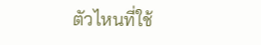ตัวไหนที่ใช้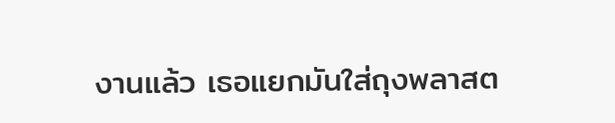งานแล้ว เธอแยกมันใส่ถุงพลาสต